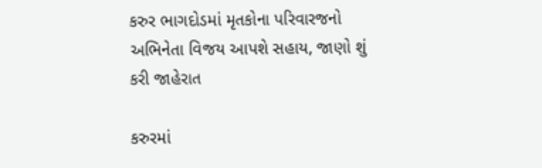કરુર ભાગદોડમાં મૃતકોના પરિવારજનો અભિનેતા વિજય આપશે સહાય, જાણો શું કરી જાહેરાત

કરુરમાં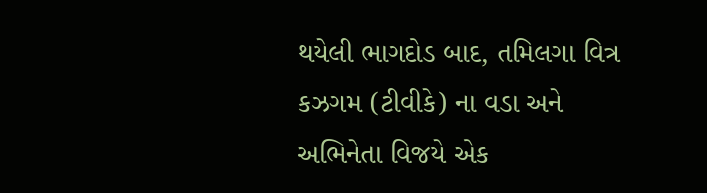થયેલી ભાગદોડ બાદ, તમિલગા વિત્ર કઝગમ (ટીવીકે) ના વડા અને અભિનેતા વિજયે એક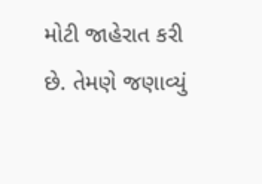મોટી જાહેરાત કરી છે. તેમણે જણાવ્યું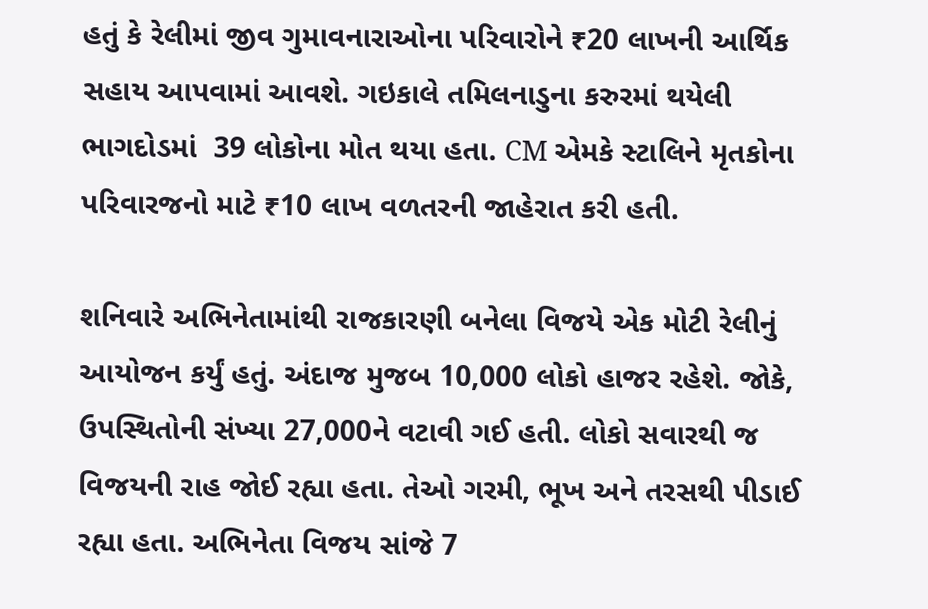હતું કે રેલીમાં જીવ ગુમાવનારાઓના પરિવારોને ₹20 લાખની આર્થિક સહાય આપવામાં આવશે. ગઇકાલે તમિલનાડુના કરુરમાં થયેલી ભાગદોડમાં  39 લોકોના મોત થયા હતા. CM એમકે સ્ટાલિને મૃતકોના પરિવારજનો માટે ₹10 લાખ વળતરની જાહેરાત કરી હતી.

શનિવારે અભિનેતામાંથી રાજકારણી બનેલા વિજયે એક મોટી રેલીનું આયોજન કર્યું હતું. અંદાજ મુજબ 10,000 લોકો હાજર રહેશે. જોકે, ઉપસ્થિતોની સંખ્યા 27,000ને વટાવી ગઈ હતી. લોકો સવારથી જ વિજયની રાહ જોઈ રહ્યા હતા. તેઓ ગરમી, ભૂખ અને તરસથી પીડાઈ રહ્યા હતા. અભિનેતા વિજય સાંજે 7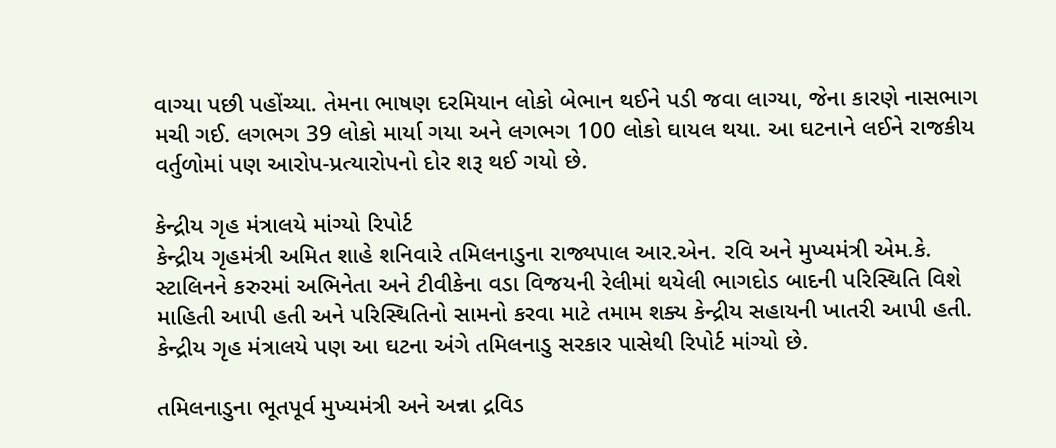વાગ્યા પછી પહોંચ્યા. તેમના ભાષણ દરમિયાન લોકો બેભાન થઈને પડી જવા લાગ્યા, જેના કારણે નાસભાગ મચી ગઈ. લગભગ 39 લોકો માર્યા ગયા અને લગભગ 100 લોકો ઘાયલ થયા. આ ઘટનાને લઈને રાજકીય વર્તુળોમાં પણ આરોપ-પ્રત્યારોપનો દોર શરૂ થઈ ગયો છે.

કેન્દ્રીય ગૃહ મંત્રાલયે માંગ્યો રિપોર્ટ
કેન્દ્રીય ગૃહમંત્રી અમિત શાહે શનિવારે તમિલનાડુના રાજ્યપાલ આર.એન. રવિ અને મુખ્યમંત્રી એમ.કે. સ્ટાલિનને કરુરમાં અભિનેતા અને ટીવીકેના વડા વિજયની રેલીમાં થયેલી ભાગદોડ બાદની પરિસ્થિતિ વિશે માહિતી આપી હતી અને પરિસ્થિતિનો સામનો કરવા માટે તમામ શક્ય કેન્દ્રીય સહાયની ખાતરી આપી હતી. કેન્દ્રીય ગૃહ મંત્રાલયે પણ આ ઘટના અંગે તમિલનાડુ સરકાર પાસેથી રિપોર્ટ માંગ્યો છે.

તમિલનાડુના ભૂતપૂર્વ મુખ્યમંત્રી અને અન્ના દ્રવિડ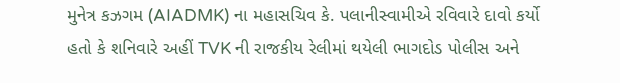મુનેત્ર કઝગમ (AIADMK) ના મહાસચિવ કે. પલાનીસ્વામીએ રવિવારે દાવો કર્યો હતો કે શનિવારે અહીં TVK ની રાજકીય રેલીમાં થયેલી ભાગદોડ પોલીસ અને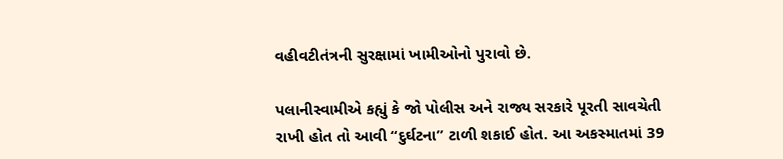વહીવટીતંત્રની સુરક્ષામાં ખામીઓનો પુરાવો છે.

પલાનીસ્વામીએ કહ્યું કે જો પોલીસ અને રાજ્ય સરકારે પૂરતી સાવચેતી રાખી હોત તો આવી “દુર્ઘટના” ટાળી શકાઈ હોત. આ અકસ્માતમાં 39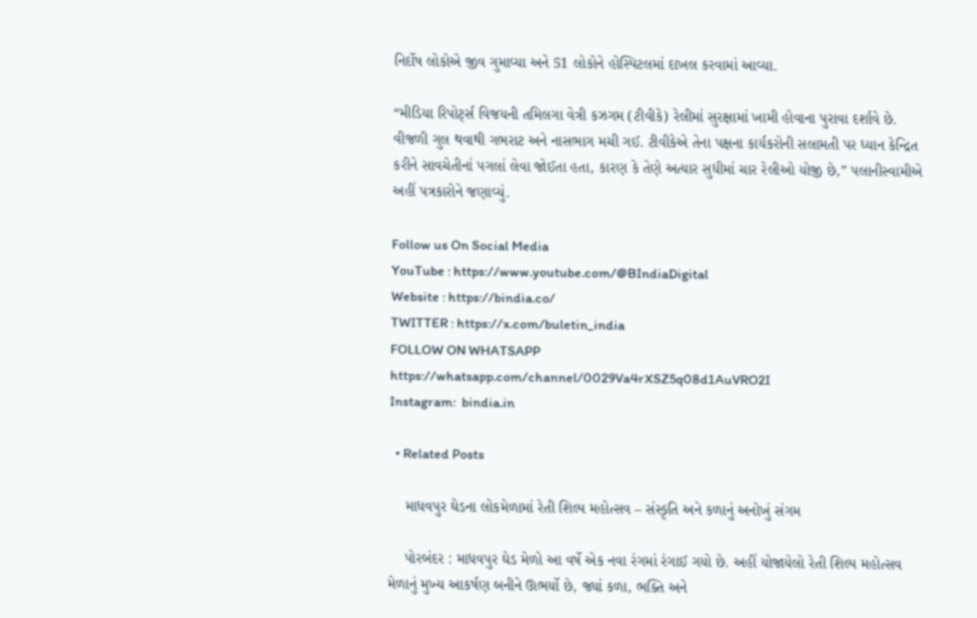નિર્દોષ લોકોએ જીવ ગુમાવ્યા અને 51 લોકોને હોસ્પિટલમાં દાખલ કરવામાં આવ્યા.

“મીડિયા રિપોર્ટ્સ વિજયની તમિલગા વેત્રી કઝગમ (ટીવીકે) રેલીમાં સુરક્ષામાં ખામી હોવાના પુરાવા દર્શાવે છે. વીજળી ગુલ થવાથી ગભરાટ અને નાસભાગ મચી ગઈ. ટીવીકેએ તેના પક્ષના કાર્યકરોની સલામતી પર ધ્યાન કેન્દ્રિત કરીને સાવચેતીનાં પગલાં લેવા જોઈતા હતા, કારણ કે તેણે અત્યાર સુધીમાં ચાર રેલીઓ યોજી છે,” પલાનીસ્વામીએ અહીં પત્રકારોને જણાવ્યું.

Follow us On Social Media
YouTube : https://www.youtube.com/@BIndiaDigital
Website : https://bindia.co/
TWITTER : https://x.com/buletin_india
FOLLOW ON WHATSAPP  https://whatsapp.com/channel/0029Va4rXSZ5q08d1AuVRO2I
Instagram:  bindia.in

  • Related Posts

    માધવપુર ઘેડના લોકમેળામાં રેતી શિલ્પ મહોત્સવ – સંસ્કૃતિ અને કળાનું અનોખું સંગમ

    પોરબંદર : માધવપુર ઘેડ મેળો આ વર્ષે એક નવા રંગમાં રંગાઈ ગયો છે. અહીં યોજાયેલો રેતી શિલ્પ મહોત્સવ મેળાનું મુખ્ય આકર્ષણ બનીને ઊભર્યો છે, જ્યાં કળા, ભક્તિ અને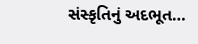સંસ્કૃતિનું અદભૂત…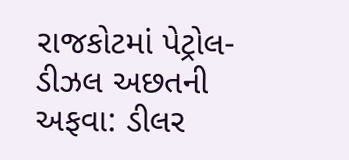રાજકોટમાં પેટ્રોલ-ડીઝલ અછતની અફવા: ડીલર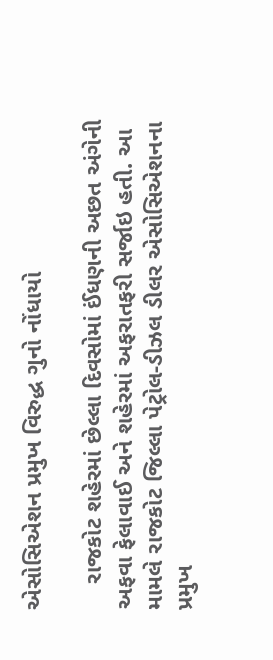એસોસિએશન પ્રમુખ વિરુદ્ધ ગુનો નોંધાયો

    રાજકોટ શહેરમાં છેલ્લા દિવસોમાં ઈંધણની અછત અંગેની અફવા ફેલાવાઈ અને શહેરમાં અફરાતફરી સર્જાઇ હતી. આ મામલે રાજકોટ જિલ્લા પેટ્રોલ-ડીઝલ ડીલર એસોસિએશનના પ્રમુખ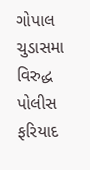ગોપાલ ચુડાસમા વિરુદ્ધ પોલીસ ફરિયાદ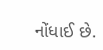નોંધાઈ છે.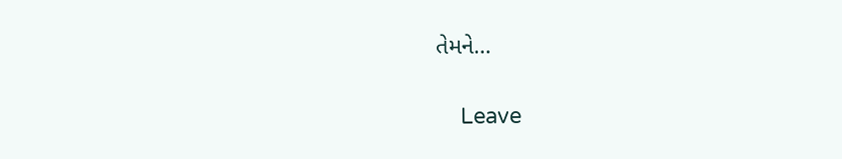તેમને…

    Leave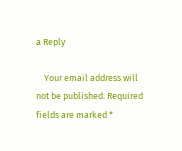a Reply

    Your email address will not be published. Required fields are marked *